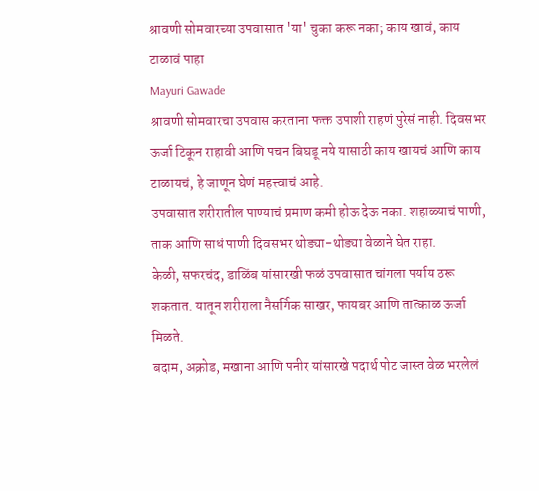श्रावणी सोमवारच्या उपवासात 'या' चुका करू नका; काय खावं, काय टाळावं पाहा
Mayuri Gawade
श्रावणी सोमवारचा उपवास करताना फक्त उपाशी राहणं पुरेसं नाही. दिवसभर ऊर्जा टिकून राहावी आणि पचन बिघडू नये यासाठी काय खायचं आणि काय टाळायचं, हे जाणून घेणं महत्त्वाचं आहे.
उपवासात शरीरातील पाण्याचं प्रमाण कमी होऊ देऊ नका. शहाळ्याचं पाणी, ताक आणि साधं पाणी दिवसभर थोड्या-थोड्या वेळाने घेत राहा.
केळी, सफरचंद, डाळिंब यांसारखी फळं उपवासात चांगला पर्याय ठरू शकतात. यातून शरीराला नैसर्गिक साखर, फायबर आणि तात्काळ ऊर्जा मिळते.
बदाम, अक्रोड, मखाना आणि पनीर यांसारखे पदार्थ पोट जास्त वेळ भरलेलं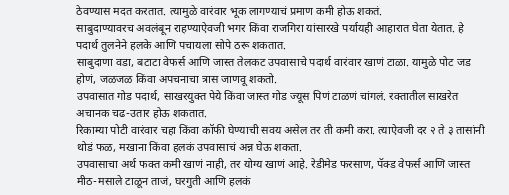ठेवण्यास मदत करतात. त्यामुळे वारंवार भूक लागण्याचं प्रमाण कमी होऊ शकतं.
साबुदाण्यावरच अवलंबून राहण्याऐवजी भगर किंवा राजगिरा यांसारखे पर्यायही आहारात घेता येतात. हे पदार्थ तुलनेने हलके आणि पचायला सोपे ठरू शकतात.
साबुदाणा वडा, बटाटा वेफर्स आणि जास्त तेलकट उपवासाचे पदार्थ वारंवार खाणं टाळा. यामुळे पोट जड होणं, जळजळ किंवा अपचनाचा त्रास जाणवू शकतो.
उपवासात गोड पदार्थ, साखरयुक्त पेये किंवा जास्त गोड ज्यूस पिणं टाळणं चांगलं. रक्तातील साखरेत अचानक चढ-उतार होऊ शकतात.
रिकाम्या पोटी वारंवार चहा किंवा कॉफी घेण्याची सवय असेल तर ती कमी करा. त्याऐवजी दर २ ते ३ तासांनी थोडं फळ, मखाना किंवा हलकं उपवासाचं अन्न घेऊ शकता.
उपवासाचा अर्थ फक्त कमी खाणं नाही, तर योग्य खाणं आहे. रेडीमेड फरसाण, पॅक्ड वेफर्स आणि जास्त मीठ-मसाले टाळून ताजं, घरगुती आणि हलकं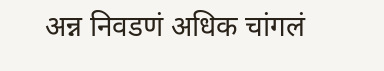अन्न निवडणं अधिक चांगलं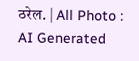ठरेल. | All Photo : AI Generated